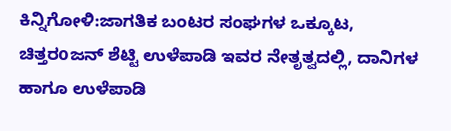ಕಿನ್ನಿಗೋಳಿ:ಜಾಗತಿಕ ಬಂಟರ ಸಂಘಗಳ ಒಕ್ಕೂಟ, ಚಿತ್ತರoಜನ್ ಶೆಟ್ಟಿ ಉಳೆಪಾಡಿ ಇವರ ನೇತೃತ್ವದಲ್ಲಿ, ದಾನಿಗಳ ಹಾಗೂ ಉಳೆಪಾಡಿ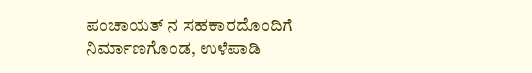ಪಂಚಾಯತ್ ನ ಸಹಕಾರದೊಂದಿಗೆ ನಿರ್ಮಾಣಗೊಂಡ, ಉಳೆಪಾಡಿ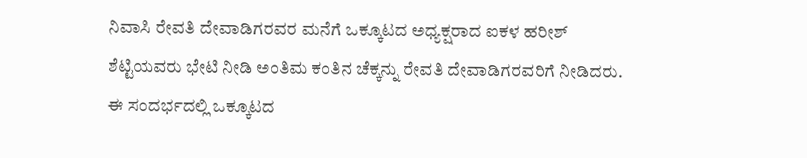ನಿವಾಸಿ ರೇವತಿ ದೇವಾಡಿಗರವರ ಮನೆಗೆ ಒಕ್ಕೂಟದ ಅಧ್ಯಕ್ಷರಾದ ಐಕಳ ಹರೀಶ್ ಶೆಟ್ಟಿಯವರು ಭೇಟಿ ನೀಡಿ ಅಂತಿಮ ಕಂತಿನ ಚೆಕ್ಕನ್ನು ರೇವತಿ ದೇವಾಡಿಗರವರಿಗೆ ನೀಡಿದರು.
ಈ ಸಂದರ್ಭದಲ್ಲಿ ಒಕ್ಕೂಟದ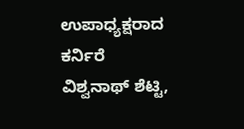ಉಪಾಧ್ಯಕ್ಷರಾದ ಕರ್ನಿರೆ ವಿಶ್ವನಾಥ್ ಶೆಟ್ಟಿ,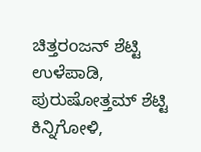ಚಿತ್ತರoಜನ್ ಶೆಟ್ಟಿ ಉಳೆಪಾಡಿ, ಪುರುಷೋತ್ತಮ್ ಶೆಟ್ಟಿ ಕಿನ್ನಿಗೋಳಿ,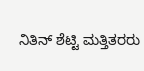ನಿತಿನ್ ಶೆಟ್ಟಿ ಮತ್ತಿತರರು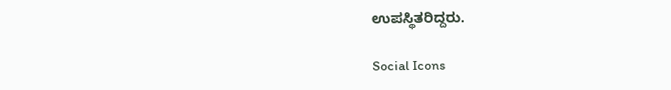ಉಪಸ್ಥಿತರಿದ್ದರು.

Social Icons